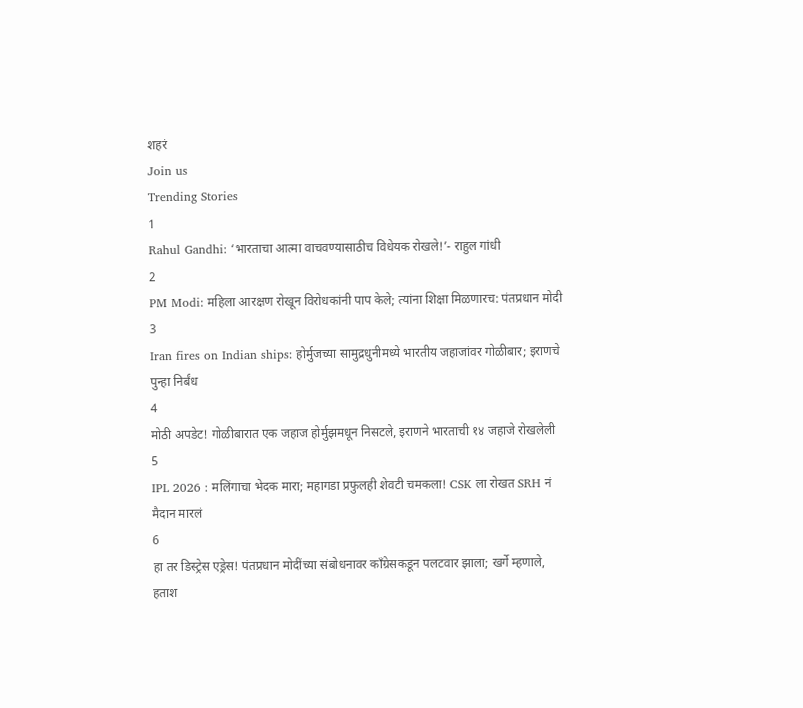शहरं
Join us
Trending Stories
1
Rahul Gandhi: ‘भारताचा आत्मा वाचवण्यासाठीच विधेयक रोखले!’- राहुल गांधी
2
PM Modi: महिला आरक्षण रोखून विरोधकांनी पाप केले; त्यांना शिक्षा मिळणारच: पंतप्रधान मोदी
3
Iran fires on Indian ships: होर्मुजच्या सामुद्रधुनीमध्ये भारतीय जहाजांवर गोळीबार; इराणचे पुन्हा निर्बंध
4
मोठी अपडेट! गोळीबारात एक जहाज होर्मुझमधून निसटले, इराणने भारताची १४ जहाजे रोखलेली
5
IPL 2026 : मलिंगाचा भेदक मारा; महागडा प्रफुलही शेवटी चमकला! CSK ला रोखत SRH नं मैदान मारलं
6
हा तर डिस्ट्रेस एड्रेस! पंतप्रधान मोदींच्या संबोधनावर काँग्रेसकडून पलटवार झाला; खर्गे म्हणाले, हताश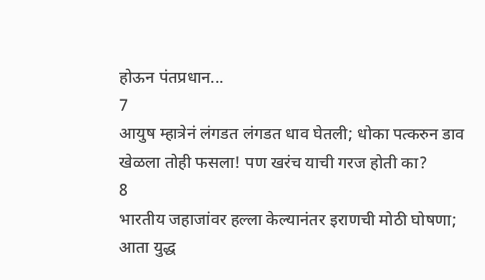होऊन पंतप्रधान...
7
आयुष म्हात्रेनं लंगडत लंगडत धाव घेतली; धोका पत्करुन डाव खेळला तोही फसला! पण खरंच याची गरज होती का?
8
भारतीय जहाजांवर हल्ला केल्यानंतर इराणची मोठी घोषणा; आता युद्ध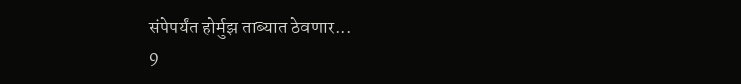संपेपर्यंत होर्मुझ ताब्यात ठेवणार...
9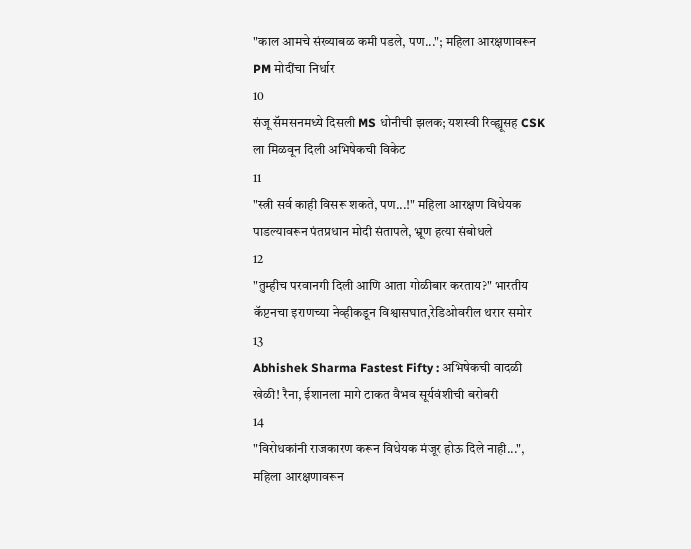"काल आमचे संख्याबळ कमी पडले, पण..."; महिला आरक्षणावरून PM मोदींचा निर्धार
10
संजू सॅमसनमध्ये दिसली MS धोनीची झलक; यशस्वी रिव्ह्यूसह CSK ला मिळवून दिली अभिषेकची विकेट
11
"स्त्री सर्व काही विसरू शकते, पण...!" महिला आरक्षण विधेयक पाडल्यावरून पंतप्रधान मोदी संतापले, भ्रूण हत्या संबोधले
12
"तुम्हीच परवानगी दिली आणि आता गोळीबार करताय?" भारतीय कॅप्टनचा इराणच्या नेव्हीकडून विश्वासघात,रेडिओवरील थरार समोर
13
Abhishek Sharma Fastest Fifty : अभिषेकची वादळी खेळी! रैना, ईशानला मागे टाकत वैभव सूर्यवंशीची बरोबरी
14
"विरोधकांनी राजकारण करून विधेयक मंजूर होऊ दिले नाही...", महिला आरक्षणावरून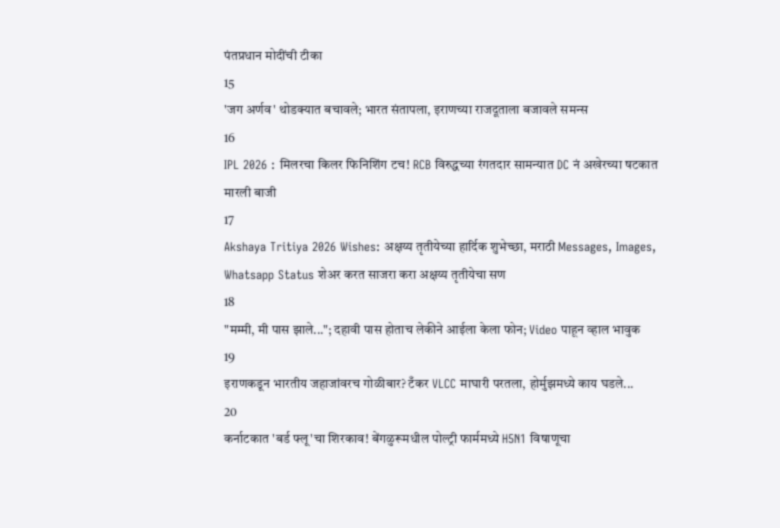पंतप्रधान मोदींची टीका
15
'जग अर्णव' थोडक्यात बचावले; भारत संतापला, इराणच्या राजदूताला बजावले समन्स
16
IPL 2026 : मिलरचा किलर फिनिशिंग टच! RCB विरुद्धच्या रंगतदार सामन्यात DC नं अखेरच्या षटकात मारली बाजी
17
Akshaya Tritiya 2026 Wishes: अक्षय्य तृतीयेच्या हार्दिक शुभेच्छा, मराठी Messages, Images, Whatsapp Status शेअर करत साजरा करा अक्षय्य तृतीयेचा सण
18
"मम्मी, मी पास झाले..."; दहावी पास होताच लेकीने आईला केला फोन; Video पाहून व्हाल भावुक
19
इराणकडून भारतीय जहाजांवरच गोळीबार? टँकर VLCC माघारी परतला, होर्मुझमध्ये काय घडले...
20
कर्नाटकात 'बर्ड फ्लू'चा शिरकाव! बेंगळुरूमधील पोल्ट्री फार्ममध्ये H5N1 विषाणूचा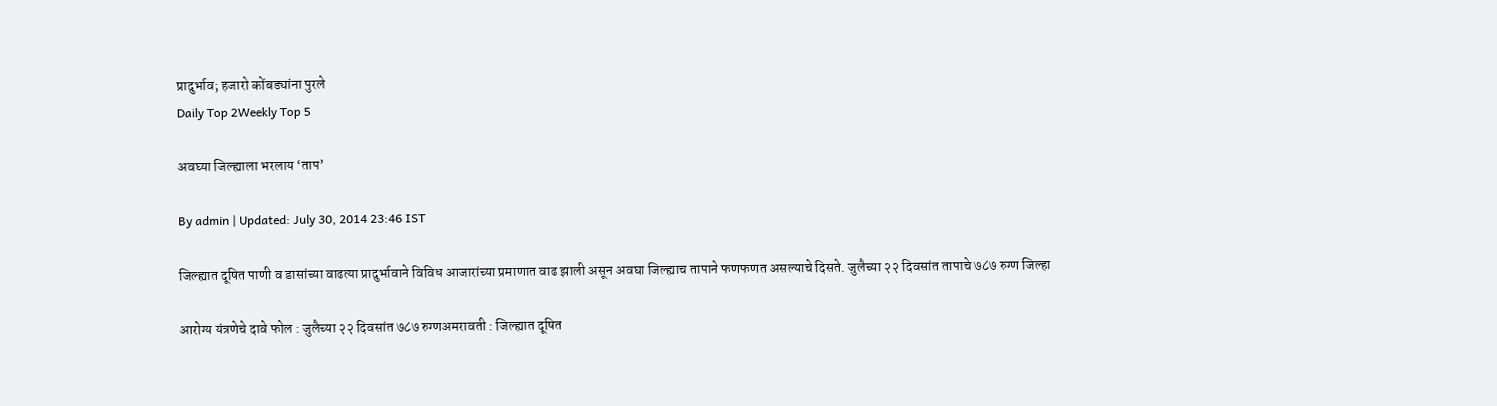प्रादुर्भाव; हजारो कोंबड्यांना पुरले
Daily Top 2Weekly Top 5

अवघ्या जिल्ह्याला भरलाय ‘ताप’

By admin | Updated: July 30, 2014 23:46 IST

जिल्ह्यात दूषित पाणी व डासांच्या वाढत्या प्रादुर्भावाने विविध आजारांच्या प्रमाणात वाढ झाली असून अवघा जिल्ह्याच तापाने फणफणत असल्याचे दिसते. जुलैच्या २२ दिवसांत तापाचे ७८७ रुग्ण जिल्हा

आरोग्य यंत्रणेचे दावे फोल : जुलैच्या २२ दिवसांत ७८७ रुग्णअमरावती : जिल्ह्यात दूषित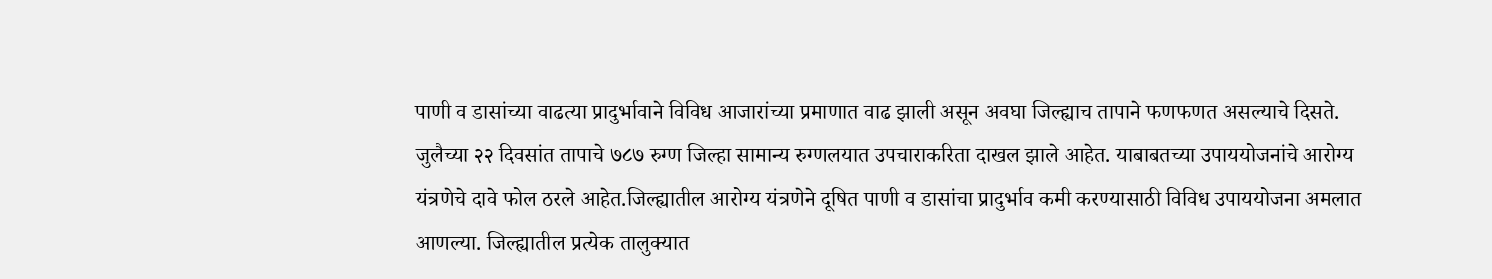पाणी व डासांच्या वाढत्या प्रादुर्भावाने विविध आजारांच्या प्रमाणात वाढ झाली असून अवघा जिल्ह्याच तापाने फणफणत असल्याचे दिसते. जुलैच्या २२ दिवसांत तापाचे ७८७ रुग्ण जिल्हा सामान्य रुग्णलयात उपचाराकरिता दाखल झाले आहेत. याबाबतच्या उपाययोजनांचे आरोग्य यंत्रणेचे दावे फोल ठरले आहेत.जिल्ह्यातील आरोग्य यंत्रणेने दूषित पाणी व डासांचा प्रादुर्भाव कमी करण्यासाठी विविध उपाययोजना अमलात आणल्या. जिल्ह्यातील प्रत्येक तालुक्यात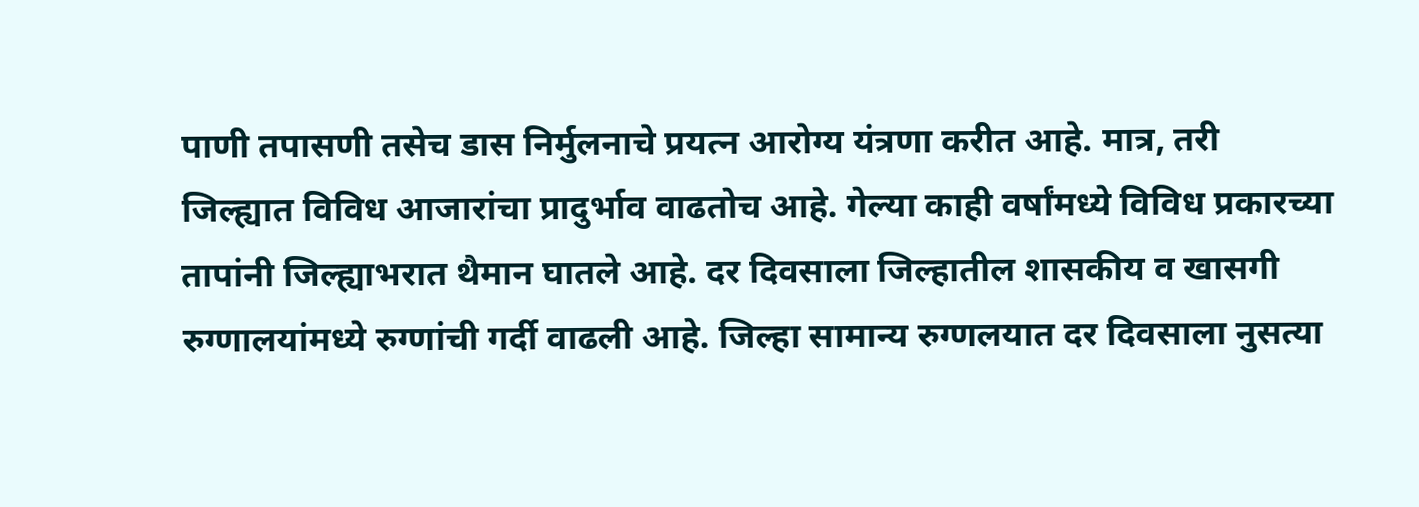पाणी तपासणी तसेच डास निर्मुलनाचे प्रयत्न आरोग्य यंत्रणा करीत आहे. मात्र, तरी जिल्ह्यात विविध आजारांचा प्रादुर्भाव वाढतोच आहे. गेल्या काही वर्षांमध्ये विविध प्रकारच्या तापांनी जिल्ह्याभरात थैमान घातले आहे. दर दिवसाला जिल्हातील शासकीय व खासगी रुग्णालयांमध्ये रुग्णांची गर्दी वाढली आहे. जिल्हा सामान्य रुग्णलयात दर दिवसाला नुसत्या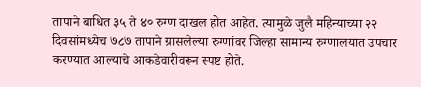तापाने बाधित ३५ ते ४० रुग्ण दाखल होत आहेत. त्यामुळे जुलै महिन्याच्या २२ दिवसांमध्येच ७८७ तापाने ग्रासलेल्या रुग्णांवर जिल्हा सामान्य रुग्णालयात उपचार करण्यात आल्याचे आकडेवारीवरून स्पष्ट होते.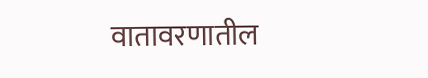वातावरणातील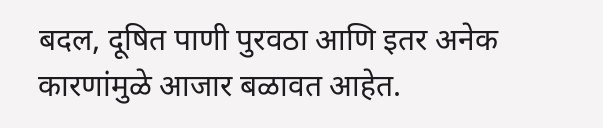बदल, दूषित पाणी पुरवठा आणि इतर अनेक कारणांमुळे आजार बळावत आहेत.